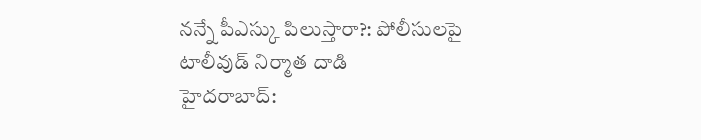నన్నే పీఎస్కు పిలుస్తారా?: పోలీసులపై టాలీవుడ్ నిర్మాత దాడి
హైదరాబాద్: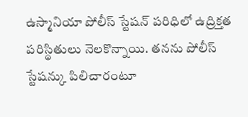ఉస్మానియా పోలీస్ స్టేషన్ పరిధిలో ఉద్రిక్తత పరిస్థితులు నెలకొన్నాయి. తనను పోలీస్ స్టేషన్కు పిలిచారంటూ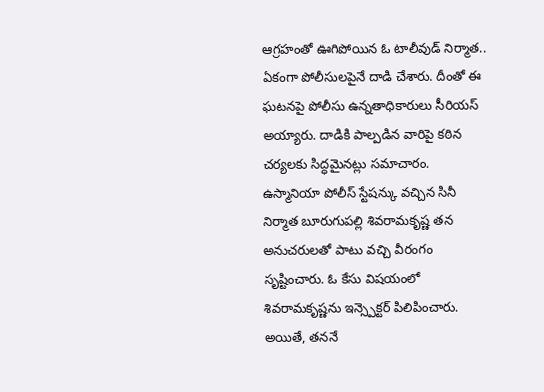ఆగ్రహంతో ఊగిపోయిన ఓ టాలీవుడ్ నిర్మాత.. ఏకంగా పోలీసులపైనే దాడి చేశారు. దీంతో ఈ ఘటనపై పోలీసు ఉన్నతాధికారులు సీరియస్ అయ్యారు. దాడికి పాల్పడిన వారిపై కఠిన చర్యలకు సిద్ధమైనట్లు సమాచారం.
ఉస్మానియా పోలీస్ స్టేషన్కు వచ్చిన సినీ నిర్మాత బూరుగుపల్లి శివరామకృష్ణ తన అనుచరులతో పాటు వచ్చి వీరంగం సృష్టించారు. ఓ కేసు విషయంలో శివరామకృష్ణను ఇన్స్పెక్టర్ పిలిపించారు. అయితే, తననే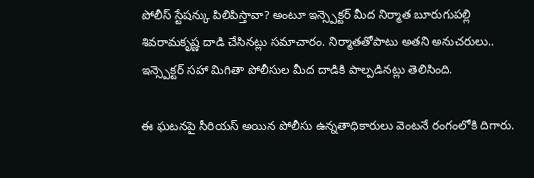పోలీస్ స్టేషన్కు పిలిపిస్తావా? అంటూ ఇన్స్పెక్టర్ మీద నిర్మాత బూరుగుపల్లి శివరామకృష్ణ దాడి చేసినట్లు సమాచారం. నిర్మాతతోపాటు అతని అనుచరులు.. ఇన్స్పెక్టర్ సహా మిగితా పోలీసుల మీద దాడికి పాల్పడినట్లు తెలిసింది.

ఈ ఘటనపై సీరియస్ అయిన పోలీసు ఉన్నతాధికారులు వెంటనే రంగంలోకి దిగారు.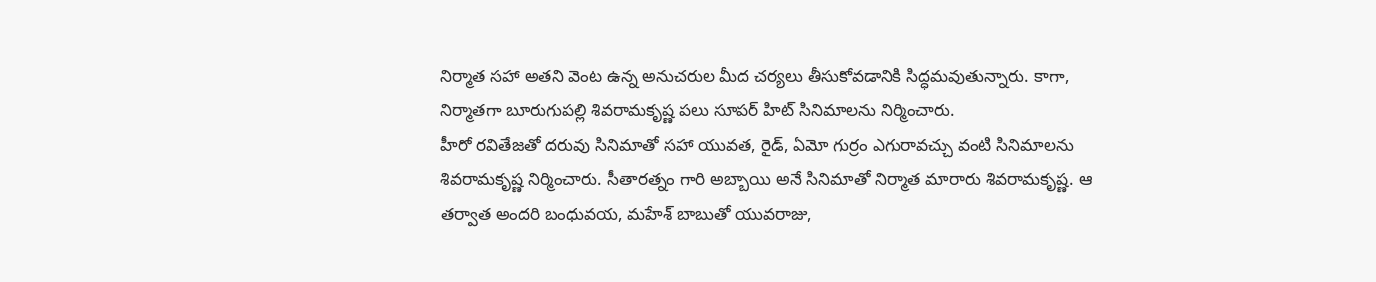నిర్మాత సహా అతని వెంట ఉన్న అనుచరుల మీద చర్యలు తీసుకోవడానికి సిద్ధమవుతున్నారు. కాగా, నిర్మాతగా బూరుగుపల్లి శివరామకృష్ణ పలు సూపర్ హిట్ సినిమాలను నిర్మించారు.
హీరో రవితేజతో దరువు సినిమాతో సహా యువత, రైడ్, ఏమో గుర్రం ఎగురావచ్చు వంటి సినిమాలను శివరామకృష్ణ నిర్మించారు. సీతారత్నం గారి అబ్బాయి అనే సినిమాతో నిర్మాత మారారు శివరామకృష్ణ. ఆ తర్వాత అందరి బంధువయ, మహేశ్ బాబుతో యువరాజు,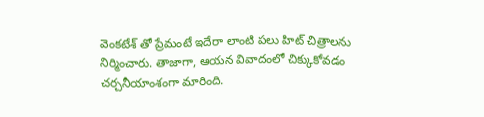వెంకటేశ్ తో ప్రేమంటే ఇదేరా లాంటి పలు హిట్ చిత్రాలను నిర్మించారు. తాజాగా, ఆయన వివాదంలో చిక్కుకోవడం చర్చనీయాంశంగా మారింది.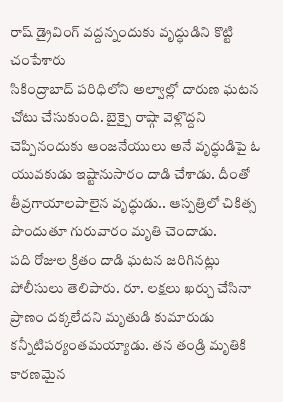రాష్ డ్రైవింగ్ వద్దన్నందుకు వృద్ధుడిని కొట్టి చంపేశారు
సికింద్రాబాద్ పరిధిలోని అల్వాల్లో దారుణ ఘటన చోటు చేసుకుంది. బైక్పై రాష్గా వెళ్లొద్దని చెప్పినందుకు ఆంజనేయులు అనే వృద్ధుడిపై ఓ యువకుడు ఇష్టానుసారం దాడి చేశాడు. దీంతో తీవ్రగాయాలపాలైన వృద్ధుడు.. ఆస్పత్రిలో చికిత్స పొందుతూ గురువారం మృతి చెందాడు.
పది రోజుల క్రితం దాడి ఘటన జరిగినట్లు పోలీసులు తెలిపారు. రూ. లక్షలు ఖర్చు చేసినా ప్రాణం దక్కలేదని మృతుడి కుమారుడు కన్నీటిపర్యంతమయ్యాడు. తన తండ్రి మృతికి కారణమైన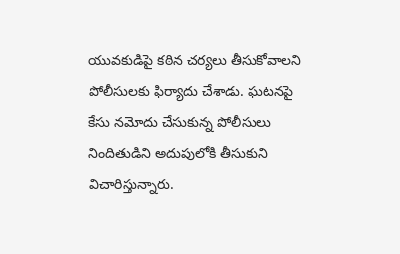యువకుడిపై కఠిన చర్యలు తీసుకోవాలని పోలీసులకు ఫిర్యాదు చేశాడు. ఘటనపై కేసు నమోదు చేసుకున్న పోలీసులు నిందితుడిని అదుపులోకి తీసుకుని విచారిస్తున్నారు.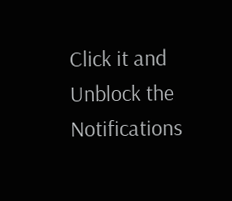Click it and Unblock the Notifications